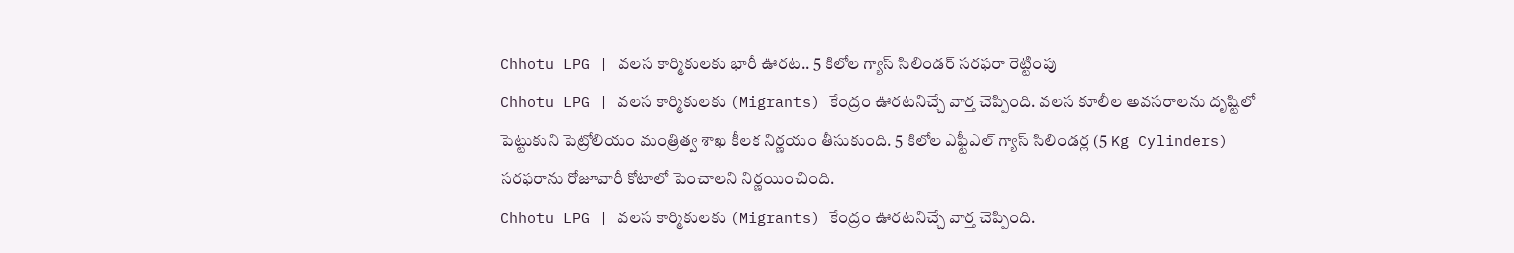Chhotu LPG | వలస కార్మికులకు భారీ ఊరట.. 5 కిలోల గ్యాస్ సిలిండర్ సరఫరా రెట్టింపు
Chhotu LPG | వలస కార్మికులకు (Migrants) కేంద్రం ఊరటనిచ్చే వార్త చెప్పింది. వలస కూలీల అవసరాలను దృష్టిలో పెట్టుకుని పెట్రోలియం మంత్రిత్వ శాఖ కీలక నిర్ణయం తీసుకుంది. 5 కిలోల ఎఫ్టీఎల్ గ్యాస్ సిలిండర్ల (5 Kg Cylinders) సరఫరాను రోజూవారీ కోటాలో పెంచాలని నిర్ణయించింది.
Chhotu LPG | వలస కార్మికులకు (Migrants) కేంద్రం ఊరటనిచ్చే వార్త చెప్పింది.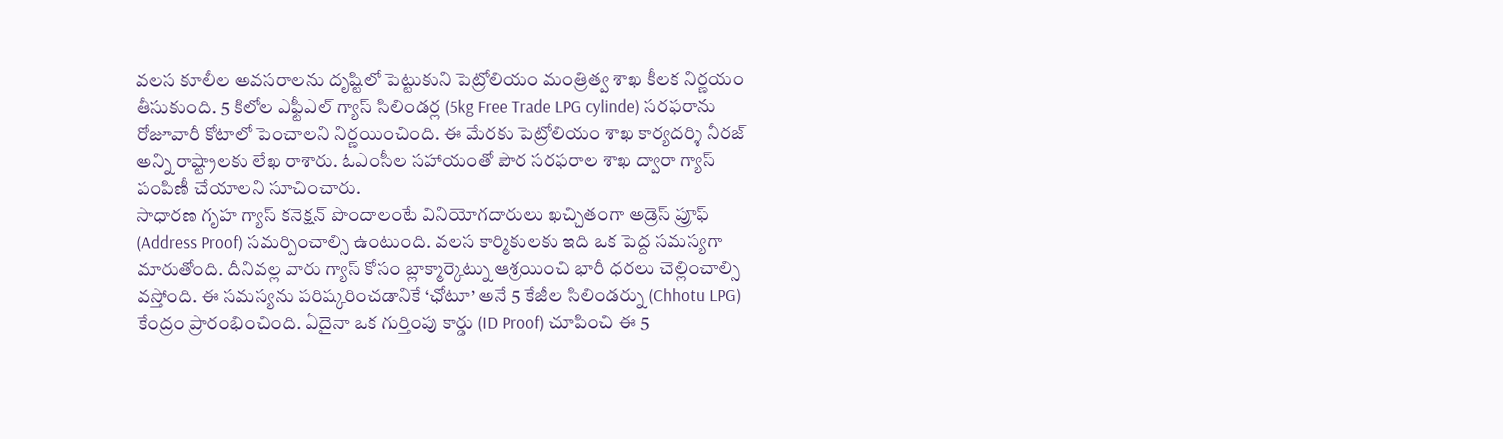వలస కూలీల అవసరాలను దృష్టిలో పెట్టుకుని పెట్రోలియం మంత్రిత్వ శాఖ కీలక నిర్ణయం తీసుకుంది. 5 కిలోల ఎఫ్టీఎల్ గ్యాస్ సిలిండర్ల (5kg Free Trade LPG cylinde) సరఫరాను రోజూవారీ కోటాలో పెంచాలని నిర్ణయించింది. ఈ మేరకు పెట్రోలియం శాఖ కార్యదర్శి నీరజ్ అన్ని రాష్ట్రాలకు లేఖ రాశారు. ఓఎంసీల సహాయంతో పౌర సరఫరాల శాఖ ద్వారా గ్యాస్ పంపిణీ చేయాలని సూచించారు.
సాధారణ గృహ గ్యాస్ కనెక్షన్ పొందాలంటే వినియోగదారులు ఖచ్చితంగా అడ్రెస్ ప్రూఫ్ (Address Proof) సమర్పించాల్సి ఉంటుంది. వలస కార్మికులకు ఇది ఒక పెద్ద సమస్యగా మారుతోంది. దీనివల్ల వారు గ్యాస్ కోసం బ్లాక్మార్కెట్ను ఆశ్రయించి భారీ ధరలు చెల్లించాల్సి వస్తోంది. ఈ సమస్యను పరిష్కరించడానికే ‘ఛోటూ’ అనే 5 కేజీల సిలిండర్ను (Chhotu LPG) కేంద్రం ప్రారంభించింది. ఏదైనా ఒక గుర్తింపు కార్డు (ID Proof) చూపించి ఈ 5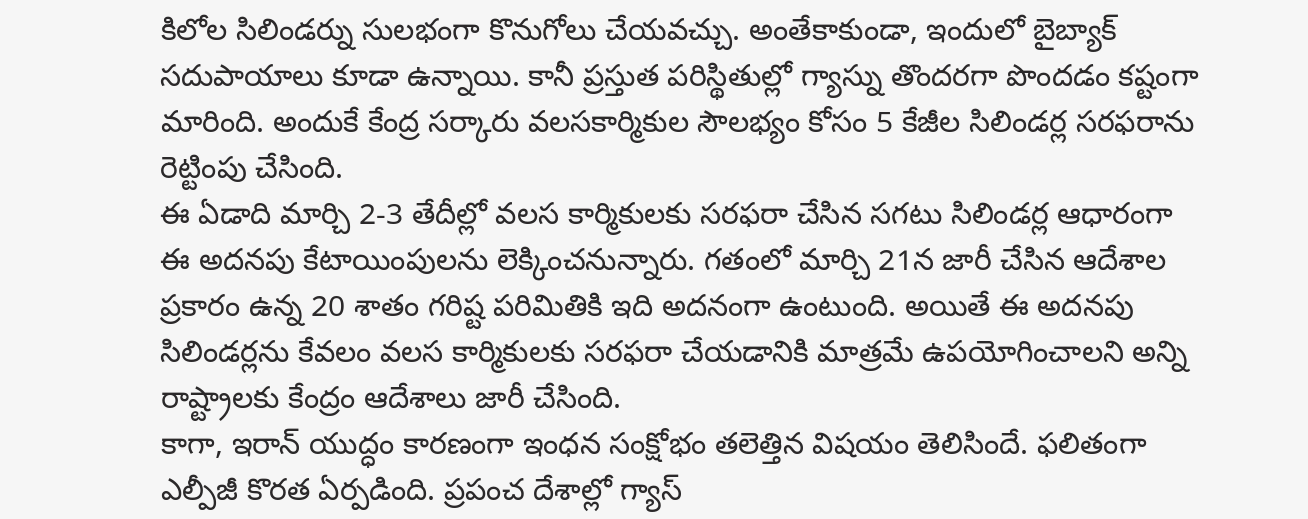కిలోల సిలిండర్ను సులభంగా కొనుగోలు చేయవచ్చు. అంతేకాకుండా, ఇందులో బైబ్యాక్ సదుపాయాలు కూడా ఉన్నాయి. కానీ ప్రస్తుత పరిస్థితుల్లో గ్యాస్ను తొందరగా పొందడం కష్టంగా మారింది. అందుకే కేంద్ర సర్కారు వలసకార్మికుల సౌలభ్యం కోసం 5 కేజీల సిలిండర్ల సరఫరాను రెట్టింపు చేసింది.
ఈ ఏడాది మార్చి 2-3 తేదీల్లో వలస కార్మికులకు సరఫరా చేసిన సగటు సిలిండర్ల ఆధారంగా ఈ అదనపు కేటాయింపులను లెక్కించనున్నారు. గతంలో మార్చి 21న జారీ చేసిన ఆదేశాల ప్రకారం ఉన్న 20 శాతం గరిష్ట పరిమితికి ఇది అదనంగా ఉంటుంది. అయితే ఈ అదనపు సిలిండర్లను కేవలం వలస కార్మికులకు సరఫరా చేయడానికి మాత్రమే ఉపయోగించాలని అన్ని రాష్ట్రాలకు కేంద్రం ఆదేశాలు జారీ చేసింది.
కాగా, ఇరాన్ యుద్ధం కారణంగా ఇంధన సంక్షోభం తలెత్తిన విషయం తెలిసిందే. ఫలితంగా ఎల్పీజీ కొరత ఏర్పడింది. ప్రపంచ దేశాల్లో గ్యాస్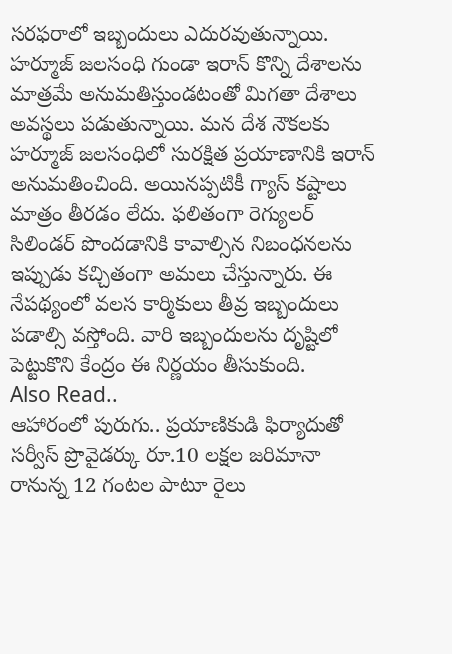సరఫరాలో ఇబ్బందులు ఎదురవుతున్నాయి. హర్మూజ్ జలసంధి గుండా ఇరాన్ కొన్ని దేశాలను మాత్రమే అనుమతిస్తుండటంతో మిగతా దేశాలు అవస్థలు పడుతున్నాయి. మన దేశ నౌకలకు హర్మూజ్ జలసంధిలో సురక్షిత ప్రయాణానికి ఇరాన్ అనుమతించింది. అయినప్పటికీ గ్యాస్ కష్టాలు మాత్రం తీరడం లేదు. ఫలితంగా రెగ్యులర్ సిలిండర్ పొందడానికి కావాల్సిన నిబంధనలను ఇప్పుడు కచ్చితంగా అమలు చేస్తున్నారు. ఈ నేపథ్యంలో వలస కార్మికులు తీవ్ర ఇబ్బందులు పడాల్సి వస్తోంది. వారి ఇబ్బందులను దృష్టిలో పెట్టుకొని కేంద్రం ఈ నిర్ణయం తీసుకుంది.
Also Read..
ఆహారంలో పురుగు.. ప్రయాణికుడి ఫిర్యాదుతో సర్వీస్ ప్రొవైడర్కు రూ.10 లక్షల జరిమానా
రానున్న 12 గంటల పాటూ రైలు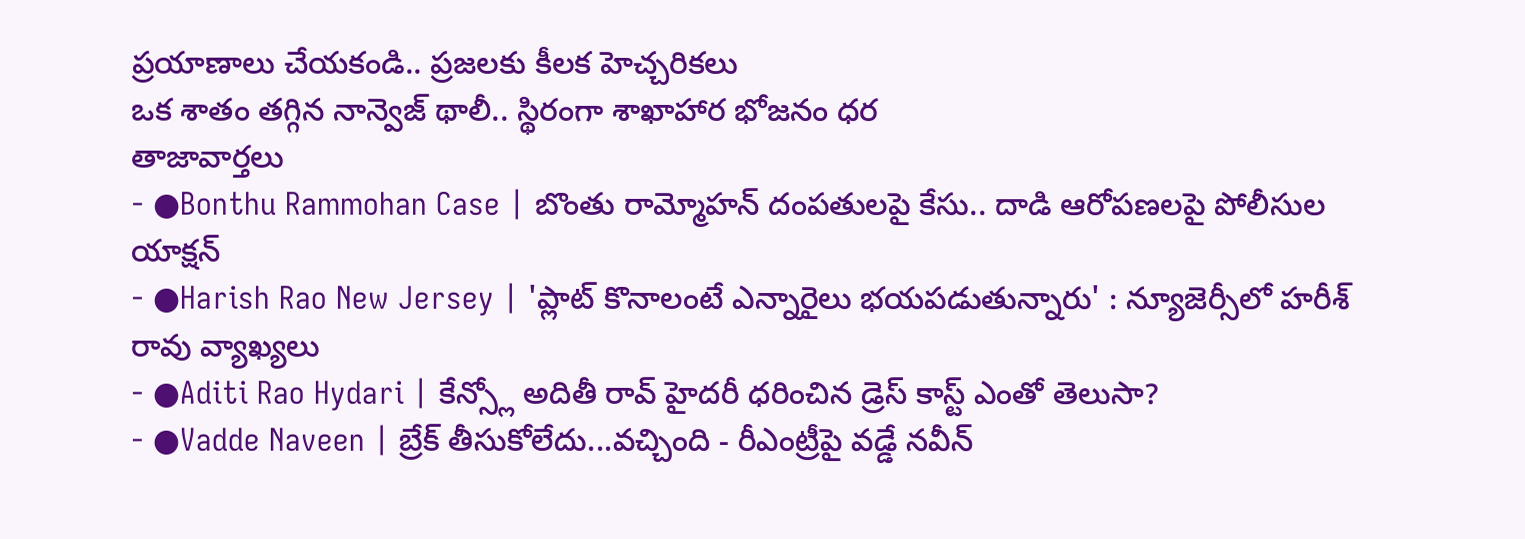ప్రయాణాలు చేయకండి.. ప్రజలకు కీలక హెచ్చరికలు
ఒక శాతం తగ్గిన నాన్వెజ్ థాలీ.. స్థిరంగా శాఖాహార భోజనం ధర
తాజావార్తలు
- ●Bonthu Rammohan Case | బొంతు రామ్మోహన్ దంపతులపై కేసు.. దాడి ఆరోపణలపై పోలీసుల యాక్షన్
- ●Harish Rao New Jersey | 'ప్లాట్ కొనాలంటే ఎన్నారైలు భయపడుతున్నారు' : న్యూజెర్సీలో హరీశ్ రావు వ్యాఖ్యలు
- ●Aditi Rao Hydari | కేన్స్లో అదితీ రావ్ హైదరీ ధరించిన డ్రెస్ కాస్ట్ ఎంతో తెలుసా?
- ●Vadde Naveen | బ్రేక్ తీసుకోలేదు...వచ్చింది - రీఎంట్రీపై వడ్డే నవీన్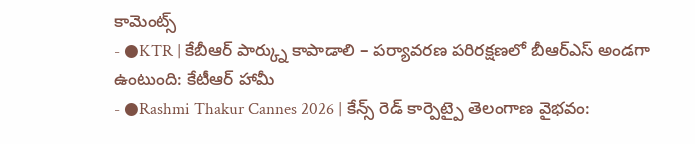కామెంట్స్
- ●KTR | కేబీఆర్ పార్క్ను కాపాడాలి – పర్యావరణ పరిరక్షణలో బీఆర్ఎస్ అండగా ఉంటుంది: కేటీఆర్ హామీ
- ●Rashmi Thakur Cannes 2026 | కేన్స్ రెడ్ కార్పెట్పై తెలంగాణ వైభవం: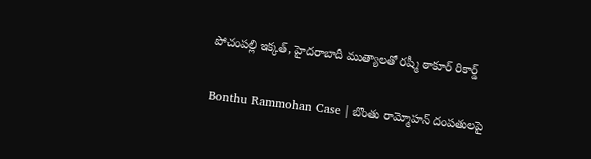పోచంపల్లి ఇక్కత్, హైదరాబాదీ ముత్యాలతో రష్మీ ఠాకూర్ రికార్డ్

Bonthu Rammohan Case | బొంతు రామ్మోహన్ దంపతులపై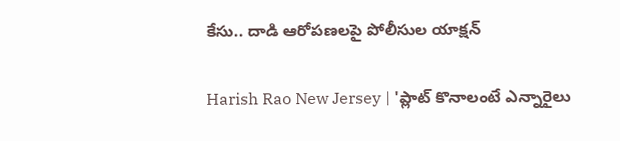కేసు.. దాడి ఆరోపణలపై పోలీసుల యాక్షన్

Harish Rao New Jersey | 'ప్లాట్ కొనాలంటే ఎన్నారైలు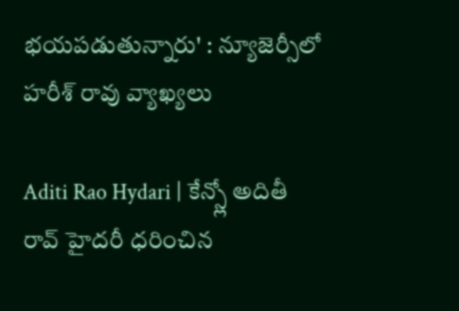భయపడుతున్నారు' : న్యూజెర్సీలో హరీశ్ రావు వ్యాఖ్యలు

Aditi Rao Hydari | కేన్స్లో అదితీ రావ్ హైదరీ ధరించిన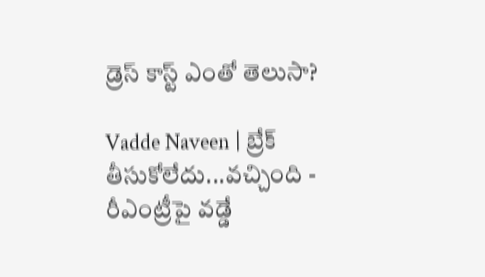డ్రెస్ కాస్ట్ ఎంతో తెలుసా?

Vadde Naveen | బ్రేక్ తీసుకోలేదు...వచ్చింది - రీఎంట్రీపై వడ్డే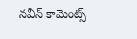నవీన్ కామెంట్స్